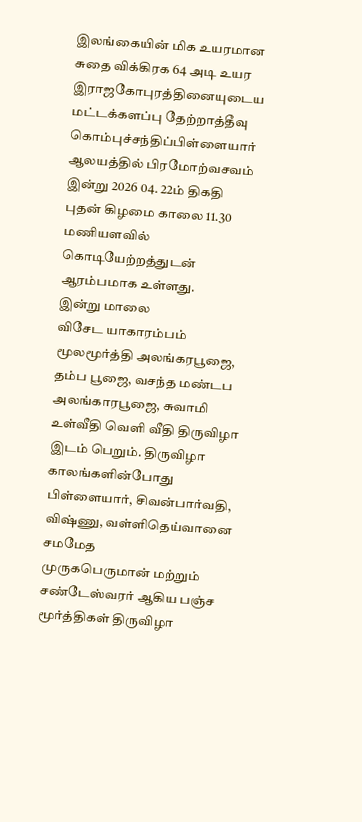இலங்கையின் மிக உயரமான சுதை விக்கிரக 64 அடி உயர இராஜகோபுரத்தினையுடைய மட்டக்களப்பு தேற்றாத்தீவு கொம்புச்சந்திப்பிள்ளையார் ஆலயத்தில் பிரமோற்வசவம் இன்று 2026 04. 22ம் திகதி புதன் கிழமை காலை 11.30 மணியளவில் கொடியேற்றத்துடன் ஆரம்பமாக உள்ளது.
இன்று மாலை
விசேட யாகாரம்பம் மூலமூர்த்தி அலங்கரபூஜை, தம்ப பூஜை, வசந்த மண்டப
அலங்காரபூஜை, சுவாமி உள்வீதி வெளி வீதி திருவிழா இடம் பெறும். திருவிழா
காலங்களின்போது பிள்ளையார், சிவன்பார்வதி, விஷ்ணு, வள்ளிதெய்வானை சமமேத
முருகபெருமான் மற்றும் சண்டேஸ்வரர் ஆகிய பஞ்ச மூர்த்திகள் திருவிழா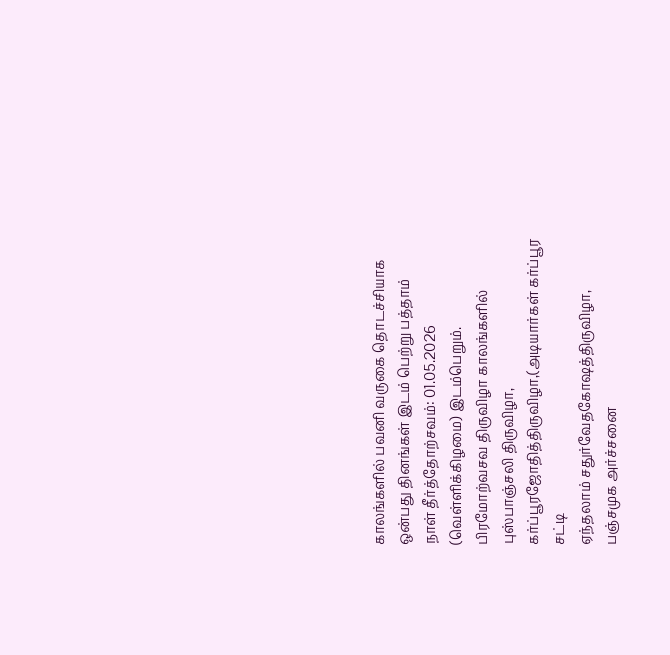காலங்களில் பவனி வருகை தொடச்சியாக ஒன்பது தினங்கள் இடம் பெற்று பத்தாம்
நாள் தீர்த்தோற்சவம்: 01.05.2026 (வெள்ளிக்கிழமை) இடம்பெறும்.
பிரமோற்வசவ திருவிழா காலங்களில்
புஸ்பாஞ்சலி திருவிழா, கர்ப்பூரஜோதித்திருவிழா,(அடியார்கள் கர்ப்பூர சட்டி
ஏந்தலாம் சதுர்வேதகோஷத்திருவிழா, பஞ்சமுக அர்ச்சனை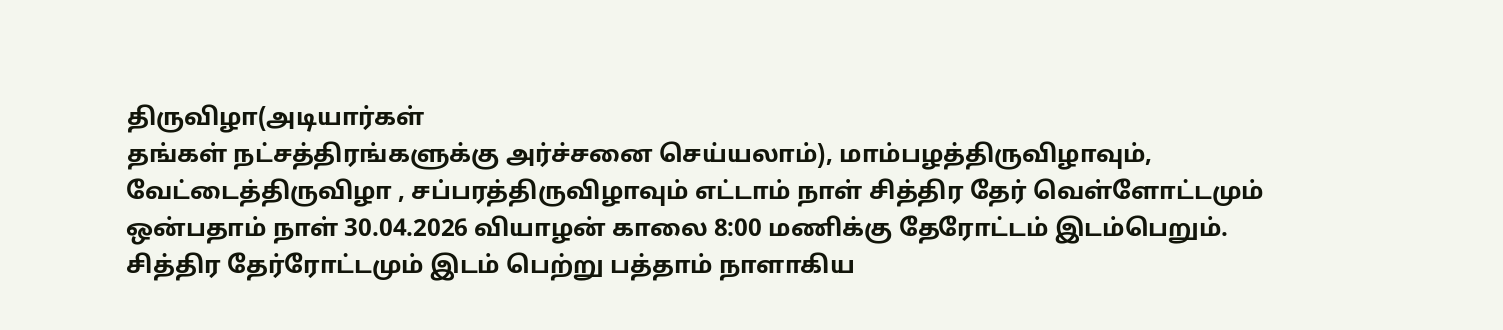திருவிழா(அடியார்கள்
தங்கள் நட்சத்திரங்களுக்கு அர்ச்சனை செய்யலாம்), மாம்பழத்திருவிழாவும்,
வேட்டைத்திருவிழா , சப்பரத்திருவிழாவும் எட்டாம் நாள் சித்திர தேர் வெள்ளோட்டமும்
ஒன்பதாம் நாள் 30.04.2026 வியாழன் காலை 8:00 மணிக்கு தேரோட்டம் இடம்பெறும்.
சித்திர தேர்ரோட்டமும் இடம் பெற்று பத்தாம் நாளாகிய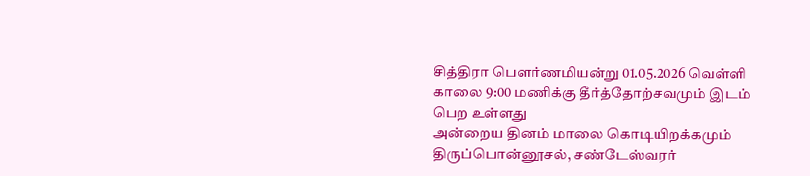சித்திரா பௌர்ணமியன்று 01.05.2026 வெள்ளி காலை 9:00 மணிக்கு தீர்த்தோற்சவமும் இடம் பெற உள்ளது
அன்றைய தினம் மாலை கொடியிறக்கமும் திருப்பொன்னூசல், சண்டேஸ்வரர்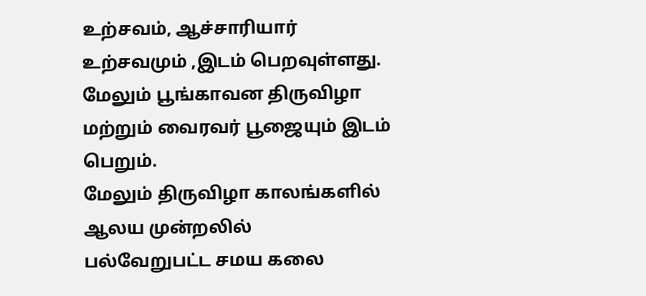உற்சவம், ஆச்சாரியார் உற்சவமும் ,இடம் பெறவுள்ளது. மேலும் பூங்காவன திருவிழா மற்றும் வைரவர் பூஜையும் இடம் பெறும்.
மேலும் திருவிழா காலங்களில் ஆலய முன்றலில்
பல்வேறுபட்ட சமய கலை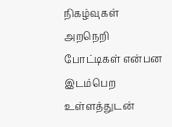நிகழ்வுகள் அறநெறி போட்டிகள் என்பன இடம்பெற உள்ளத்துடன்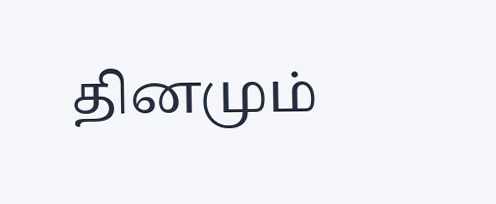தினமும்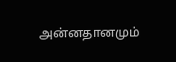அன்னதானமும்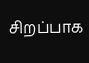சிறப்பாக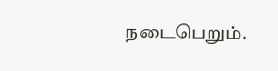நடைபெறும்.